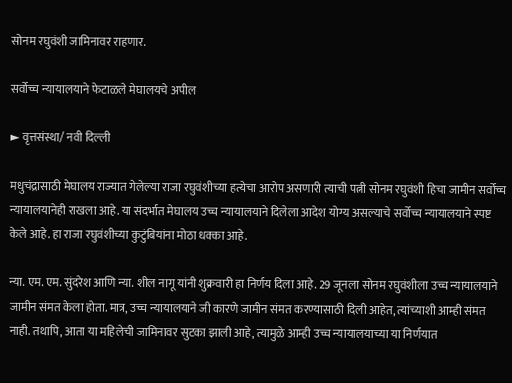सोनम रघुवंशी जामिनावर राहणार.

सर्वोच्च न्यायालयाने फेटाळले मेघालयचे अपील

► वृत्तसंस्था/ नवी दिल्ली

मधुचंद्रासाठी मेघालय राज्यात गेलेल्या राजा रघुवंशीच्या हत्येचा आरोप असणारी त्याची पत्नी सोनम रघुवंशी हिचा जामीन सर्वोच्च न्यायालयानेही राखला आहे. या संदर्भात मेघालय उच्च न्यायालयाने दिलेला आदेश योग्य असल्याचे सर्वोच्च न्यायालयाने स्पष्ट केले आहे. हा राजा रघुवंशीच्या कुटुंबियांना मोठा धक्का आहे.

न्या. एम. एम. सुंदरेश आणि न्या. शील नागू यांनी शुक्रवारी हा निर्णय दिला आहे. 29 जूनला सोनम रघुवंशीला उच्च न्यायालयाने जामीन संमत केला होता. मात्र, उच्च न्यायालयाने जी कारणे जामीन संमत करण्यासाठी दिली आहेत, त्यांच्याशी आम्ही संमत नाही. तथापि, आता या महिलेची जामिनावर सुटका झाली आहे, त्यामुळे आम्ही उच्च न्यायालयाच्या या निर्णयात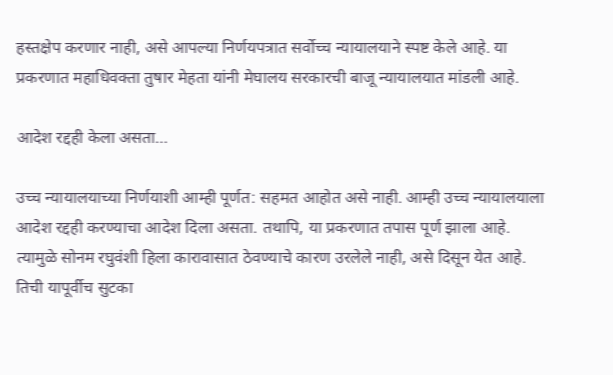हस्तक्षेप करणार नाही, असे आपल्या निर्णयपत्रात सर्वोच्च न्यायालयाने स्पष्ट केले आहे. या प्रकरणात महाधिवक्ता तुषार मेहता यांनी मेघालय सरकारची बाजू न्यायालयात मांडली आहे.

आदेश रद्दही केला असता…

उच्च न्यायालयाच्या निर्णयाशी आम्ही पूर्णत: सहमत आहोत असे नाही. आम्ही उच्च न्यायालयाला आदेश रद्दही करण्याचा आदेश दिला असता. तथापि, या प्रकरणात तपास पूर्ण झाला आहे. त्यामुळे सोनम रघुवंशी हिला कारावासात ठेवण्याचे कारण उरलेले नाही, असे दिसून येत आहे. तिची यापूर्वीच सुटका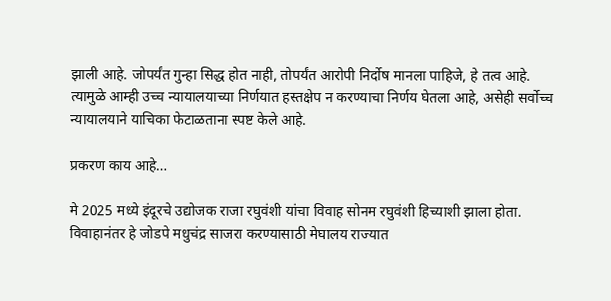झाली आहे. जोपर्यंत गुन्हा सिद्ध होत नाही, तोपर्यंत आरोपी निर्दोष मानला पाहिजे, हे तत्व आहे. त्यामुळे आम्ही उच्च न्यायालयाच्या निर्णयात हस्तक्षेप न करण्याचा निर्णय घेतला आहे, असेही सर्वोच्च न्यायालयाने याचिका फेटाळताना स्पष्ट केले आहे.

प्रकरण काय आहे…

मे 2025 मध्ये इंदूरचे उद्योजक राजा रघुवंशी यांचा विवाह सोनम रघुवंशी हिच्याशी झाला होता. विवाहानंतर हे जोडपे मधुचंद्र साजरा करण्यासाठी मेघालय राज्यात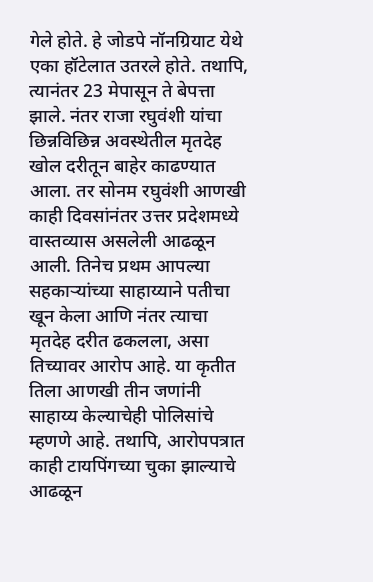गेले होते. हे जोडपे नॉनग्रियाट येथे एका हॉटेलात उतरले होते. तथापि, त्यानंतर 23 मेपासून ते बेपत्ता झाले. नंतर राजा रघुवंशी यांचा छिन्नविछिन्न अवस्थेतील मृतदेह खोल दरीतून बाहेर काढण्यात आला. तर सोनम रघुवंशी आणखी काही दिवसांनंतर उत्तर प्रदेशमध्ये वास्तव्यास असलेली आढळून आली. तिनेच प्रथम आपल्या सहकाऱ्यांच्या साहाय्याने पतीचा खून केला आणि नंतर त्याचा मृतदेह दरीत ढकलला, असा तिच्यावर आरोप आहे. या कृतीत तिला आणखी तीन जणांनी साहाय्य केल्याचेही पोलिसांचे म्हणणे आहे. तथापि, आरोपपत्रात काही टायपिंगच्या चुका झाल्याचे आढळून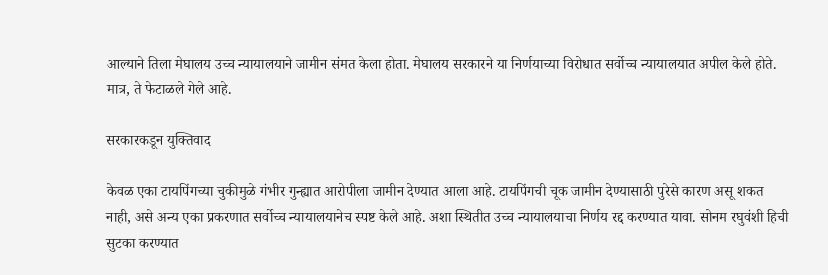आल्याने तिला मेघालय उच्च न्यायालयाने जामीन संमत केला होता. मेघालय सरकारने या निर्णयाच्या विरोधात सर्वोच्च न्यायालयात अपील केले होते. मात्र, ते फेटाळले गेले आहे.

सरकारकडून युक्तिवाद

केवळ एका टायपिंगच्या चुकीमुळे गंभीर गुन्ह्यात आरोपीला जामीन देण्यात आला आहे. टायपिंगची चूक जामीन देण्यासाठी पुरेसे कारण असू शकत नाही, असे अन्य एका प्रकरणात सर्वोच्च न्यायालयानेच स्पष्ट केले आहे. अशा स्थितीत उच्च न्यायालयाचा निर्णय रद्द करण्यात यावा. सोनम रघुवंशी हिची सुटका करण्यात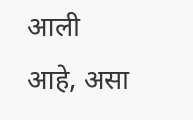आली आहे, असा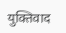युक्तिवाद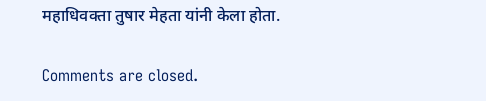महाधिवक्ता तुषार मेहता यांनी केला होता.

Comments are closed.